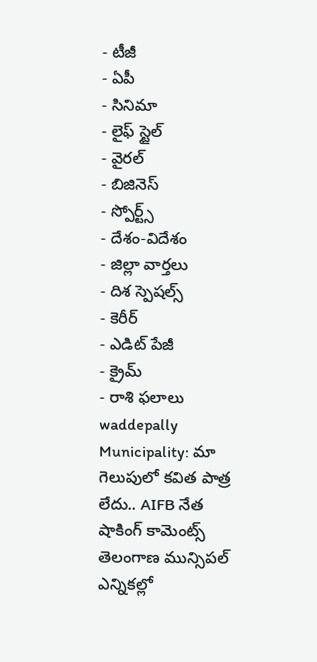- టీజీ
- ఏపీ
- సినిమా
- లైఫ్ స్టైల్
- వైరల్
- బిజినెస్
- స్పోర్ట్స్
- దేశం-విదేశం
- జిల్లా వార్తలు
- దిశ స్పెషల్స్
- కెరీర్
- ఎడిట్ పేజీ
- క్రైమ్
- రాశి ఫలాలు
waddepally Municipality: మా గెలుపులో కవిత పాత్ర లేదు.. AIFB నేత షాకింగ్ కామెంట్స్
తెలంగాణ మున్సిపల్ ఎన్నికల్లో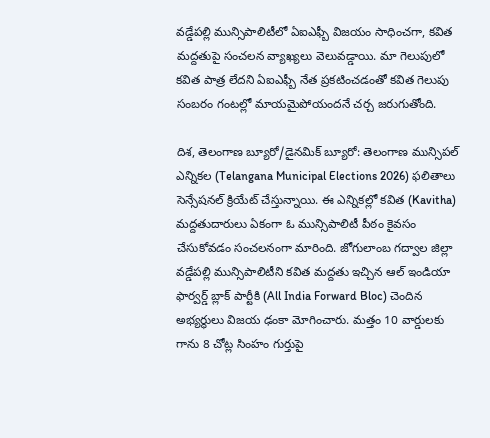వడ్డేపల్లి మున్సిపాలిటీలో ఏఐఎఫ్బీ విజయం సాధించగా, కవిత మద్దతుపై సంచలన వ్యాఖ్యలు వెలువడ్డాయి. మా గెలుపులో కవిత పాత్ర లేదని ఏఐఎఫ్బీ నేత ప్రకటించడంతో కవిత గెలుపు సంబరం గంటల్లో మాయమైపోయందనే చర్చ జరుగుతోంది.

దిశ, తెలంగాణ బ్యూరో/డైనమిక్ బ్యూరో: తెలంగాణ మున్సిపల్ ఎన్నికల (Telangana Municipal Elections 2026) ఫలితాలు సెన్సేషనల్ క్రియేట్ చేస్తున్నాయి. ఈ ఎన్నికల్లో కవిత (Kavitha) మద్దతుదారులు ఏకంగా ఓ మున్సిపాలిటీ పీఠం కైవసం చేసుకోవడం సంచలనంగా మారింది. జోగులాంబ గద్వాల జిల్లా వడ్డేపల్లి మున్సిపాలిటీని కవిత మద్దతు ఇచ్చిన ఆల్ ఇండియా ఫార్వర్డ్ బ్లాక్ పార్టీకి (All India Forward Bloc) చెందిన అభ్యర్థులు విజయ ఢంకా మోగించారు. మత్తం 10 వార్డులకు గాను 8 చోట్ల సింహం గుర్తుపై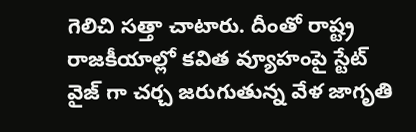గెలిచి సత్తా చాటారు. దీంతో రాష్ట్ర రాజకీయాల్లో కవిత వ్యూహంపై స్టేట్ వైజ్ గా చర్చ జరుగుతున్న వేళ జాగృతి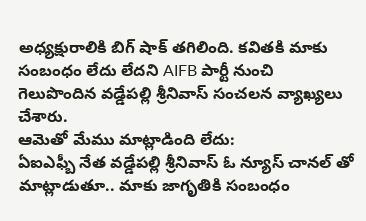అధ్యక్షురాలికి బిగ్ షాక్ తగిలింది. కవితకి మాకు సంబంధం లేదు లేదని AIFB పార్టీ నుంచి గెలుపొందిన వడ్డేపల్లి శ్రీనివాస్ సంచలన వ్యాఖ్యలు చేశారు.
ఆమెతో మేము మాట్లాడింది లేదు:
ఏఐఎఫ్బీ నేత వడ్డేపల్లి శ్రీనివాస్ ఓ న్యూస్ చానల్ తో మాట్లాడుతూ.. మాకు జాగృతికి సంబంధం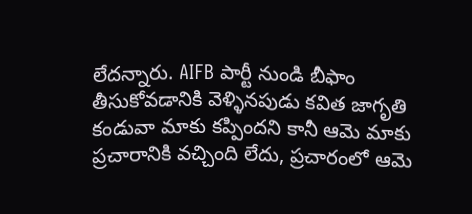లేదన్నారు. AIFB పార్టీ నుండి బీఫాం తీసుకోవడానికి వెళ్ళినపుడు కవిత జాగృతి కండువా మాకు కప్పిందని కానీ ఆమె మాకు ప్రచారానికి వచ్చింది లేదు, ప్రచారంలో ఆమె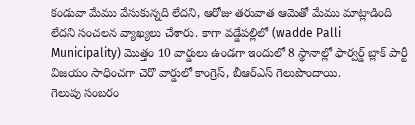కండువా మేము వేసుకున్నది లేదని, ఆరోజు తరువాత ఆమెతో మేము మాట్లాడింది లేదని సంచలన వ్యాఖ్యలు చేశారు. కాగా వడ్డేపల్లిలో (wadde Palli Municipality) మొత్తం 10 వార్డులు ఉండగా ఇందులో 8 స్థానాల్లో ఫార్వర్డ్ బ్లాక్ పార్టీ విజయం సాధించగా చెరొ వార్డులో కాంగ్రెస్, బీఆర్ఎస్ గెలుపొందాయి.
గెలుపు సంబరం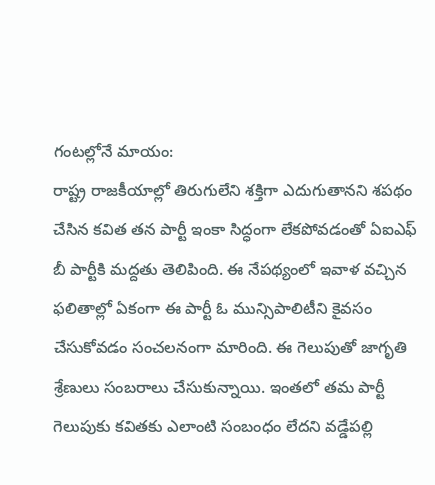గంటల్లోనే మాయం:
రాష్ట్ర రాజకీయాల్లో తిరుగులేని శక్తిగా ఎదుగుతానని శపథం చేసిన కవిత తన పార్టీ ఇంకా సిద్ధంగా లేకపోవడంతో ఏఐఎఫ్ బీ పార్టీకి మద్దతు తెలిపింది. ఈ నేపథ్యంలో ఇవాళ వచ్చిన ఫలితాల్లో ఏకంగా ఈ పార్టీ ఓ మున్సిపాలిటీని కైవసం చేసుకోవడం సంచలనంగా మారింది. ఈ గెలుపుతో జాగృతి శ్రేణులు సంబరాలు చేసుకున్నాయి. ఇంతలో తమ పార్టీ గెలుపుకు కవితకు ఎలాంటి సంబంధం లేదని వడ్డేపల్లి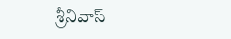శ్రీనివాస్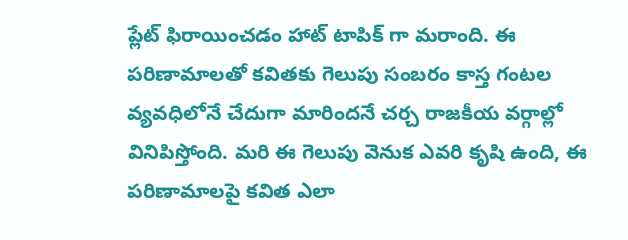ప్లేట్ ఫిరాయించడం హాట్ టాపిక్ గా మరాంది. ఈ పరిణామాలతో కవితకు గెలుపు సంబరం కాస్త గంటల వ్యవధిలోనే చేదుగా మారిందనే చర్చ రాజకీయ వర్గాల్లో వినిపిస్తోంది. మరి ఈ గెలుపు వెనుక ఎవరి కృషి ఉంది, ఈ పరిణామాలపై కవిత ఎలా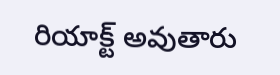రియాక్ట్ అవుతారు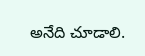అనేది చూడాలి.